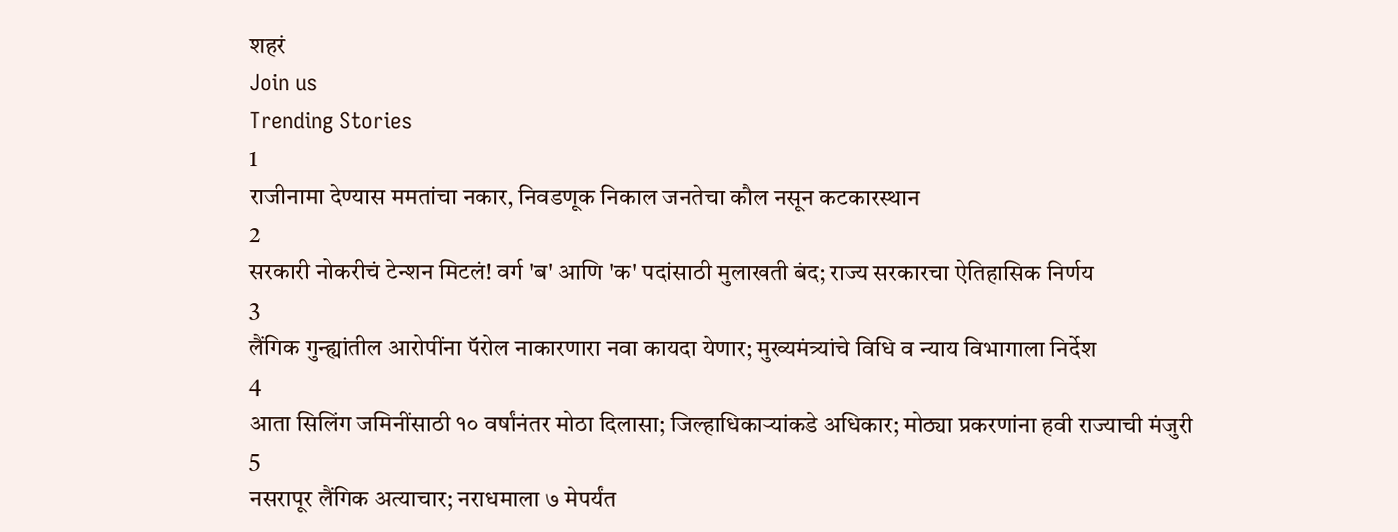शहरं
Join us
Trending Stories
1
राजीनामा देण्यास ममतांचा नकार, निवडणूक निकाल जनतेचा कौल नसून कटकारस्थान
2
सरकारी नोकरीचं टेन्शन मिटलं! वर्ग 'ब' आणि 'क' पदांसाठी मुलाखती बंद; राज्य सरकारचा ऐतिहासिक निर्णय
3
लैंगिक गुन्ह्यांतील आरोपींना पॅरोल नाकारणारा नवा कायदा येणार; मुख्यमंत्र्यांचे विधि व न्याय विभागाला निर्देश
4
आता सिलिंग जमिनींसाठी १० वर्षांनंतर मोठा दिलासा; जिल्हाधिकाऱ्यांकडे अधिकार; मोठ्या प्रकरणांना हवी राज्याची मंजुरी
5
नसरापूर लैंगिक अत्याचार; नराधमाला ७ मेपर्यंत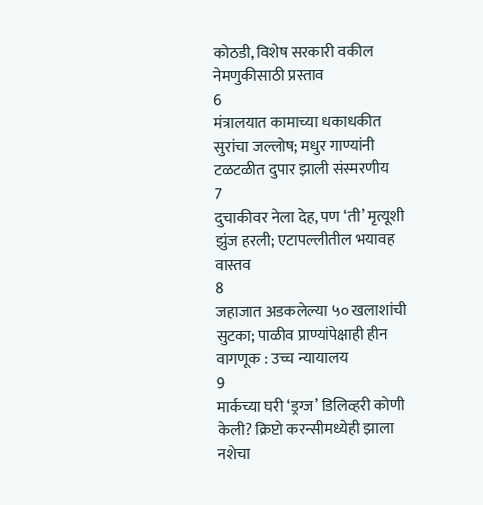कोठडी, विशेष सरकारी वकील नेमणुकीसाठी प्रस्ताव
6
मंत्रालयात कामाच्या धकाधकीत सुरांचा जल्लोष; मधुर गाण्यांनी टळटळीत दुपार झाली संस्मरणीय
7
दुचाकीवर नेला देह, पण ‘ती’ मृत्यूशी झुंज हरली; एटापल्लीतील भयावह वास्तव
8
जहाजात अडकलेल्या ५० खलाशांची सुटका; पाळीव प्राण्यांपेक्षाही हीन वागणूक : उच्च न्यायालय
9
मार्कच्या घरी ‘ड्रग्ज’ डिलिव्हरी कोणी केली? क्रिप्टो करन्सीमध्येही झाला नशेचा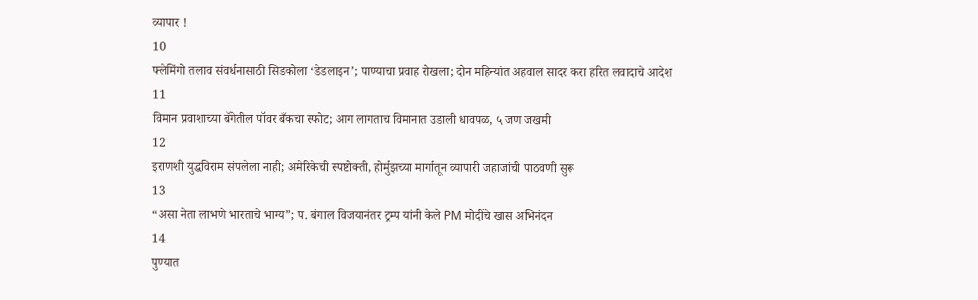व्यापार !
10
फ्लेमिंगो तलाव संवर्धनासाठी सिडकोला ‘डेडलाइन’; पाण्याचा प्रवाह रोखला; दोन महिन्यांत अहवाल सादर करा हरित लवादाचे आदेश
11
विमान प्रवाशाच्या बॅगेतील पॉवर बँकचा स्फोट; आग लागताच विमानात उडाली धावपळ, ५ जण जखमी
12
इराणशी युद्धविराम संपलेला नाही; अमेरिकेची स्पष्टोक्ती, होर्मुझच्या मार्गातून व्यापारी जहाजांची पाठवणी सुरू
13
“असा नेता लाभणे भारताचे भाग्य”; प. बंगाल विजयानंतर ट्रम्प यांनी केले PM मोदींचे खास अभिनंदन
14
पुण्यात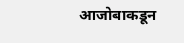आजोबाकडून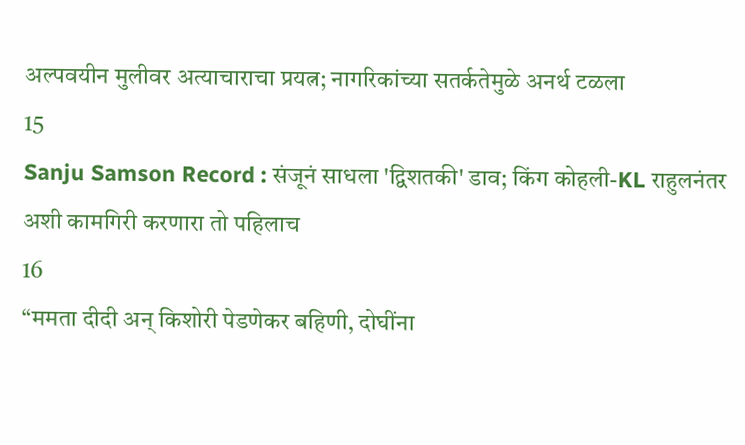अल्पवयीन मुलीवर अत्याचाराचा प्रयत्न; नागरिकांच्या सतर्कतेमुळे अनर्थ टळला
15
Sanju Samson Record : संजूनं साधला 'द्विशतकी' डाव; किंग कोहली-KL राहुलनंतर अशी कामगिरी करणारा तो पहिलाच
16
“ममता दीदी अन् किशोरी पेडणेकर बहिणी, दोघींना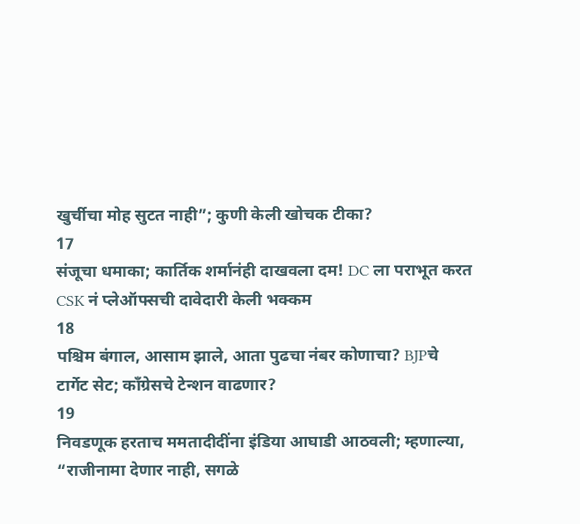खुर्चीचा मोह सुटत नाही”; कुणी केली खोचक टीका?
17
संजूचा धमाका; कार्तिक शर्मानंही दाखवला दम! DC ला पराभूत करत CSK नं प्लेऑफ्सची दावेदारी केली भक्कम
18
पश्चिम बंगाल, आसाम झाले, आता पुढचा नंबर कोणाचा? BJPचे टार्गेट सेट; काँग्रेसचे टेन्शन वाढणार?
19
निवडणूक हरताच ममतादीदींना इंडिया आघाडी आठवली; म्हणाल्या, “राजीनामा देणार नाही, सगळे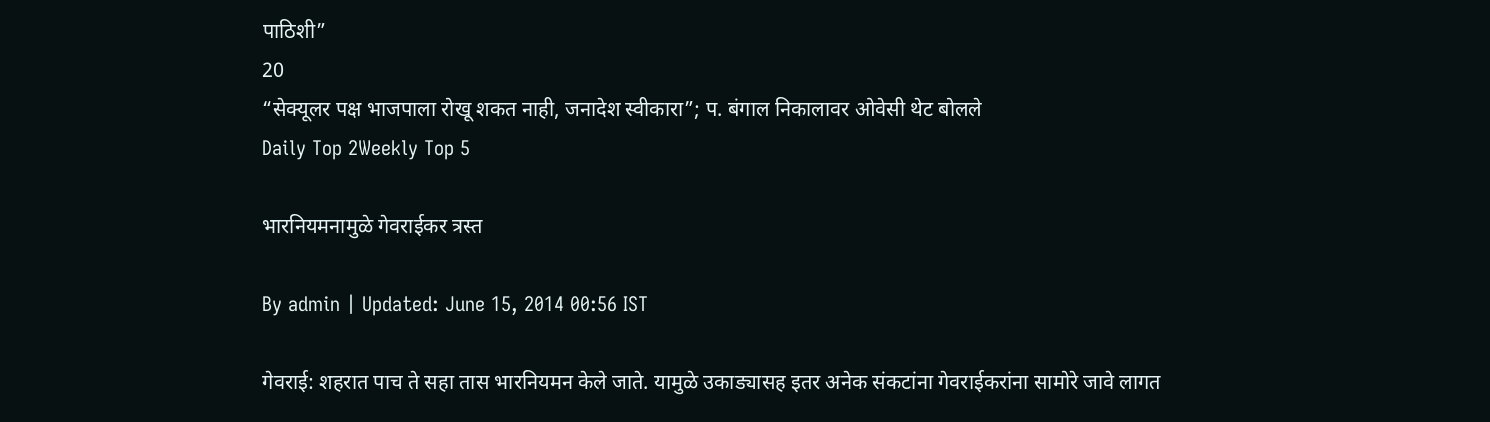पाठिशी”
20
“सेक्यूलर पक्ष भाजपाला रोखू शकत नाही, जनादेश स्वीकारा”; प. बंगाल निकालावर ओवेसी थेट बोलले
Daily Top 2Weekly Top 5

भारनियमनामुळे गेवराईकर त्रस्त

By admin | Updated: June 15, 2014 00:56 IST

गेवराई: शहरात पाच ते सहा तास भारनियमन केले जाते. यामुळे उकाड्यासह इतर अनेक संकटांना गेवराईकरांना सामोरे जावे लागत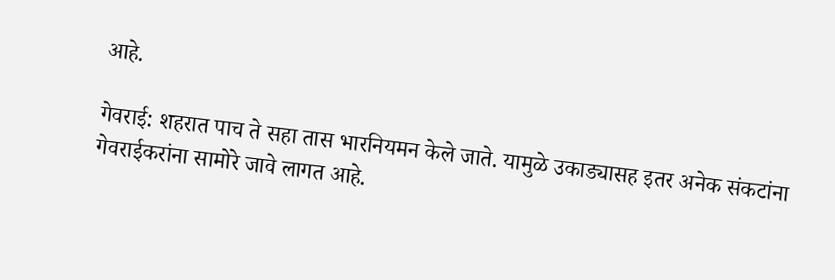आहे.

गेवराई: शहरात पाच ते सहा तास भारनियमन केले जाते. यामुळे उकाड्यासह इतर अनेक संकटांना गेवराईकरांना सामोरे जावे लागत आहे.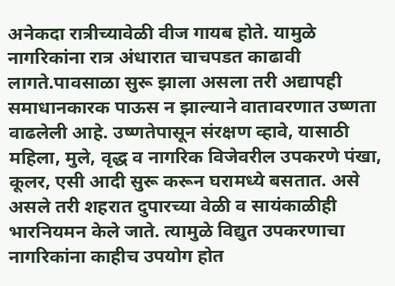अनेकदा रात्रीच्यावेळी वीज गायब होते. यामुळे नागरिकांना रात्र अंधारात चाचपडत काढावी लागते.पावसाळा सुरू झाला असला तरी अद्यापही समाधानकारक पाऊस न झाल्याने वातावरणात उष्णता वाढलेली आहे. उष्णतेपासून संरक्षण व्हावे, यासाठी महिला, मुले, वृद्ध व नागरिक विजेवरील उपकरणे पंखा, कूलर, एसी आदी सुरू करून घरामध्ये बसतात. असे असले तरी शहरात दुपारच्या वेळी व सायंकाळीही भारनियमन केले जाते. त्यामुळे विद्युत उपकरणाचा नागरिकांना काहीच उपयोग होत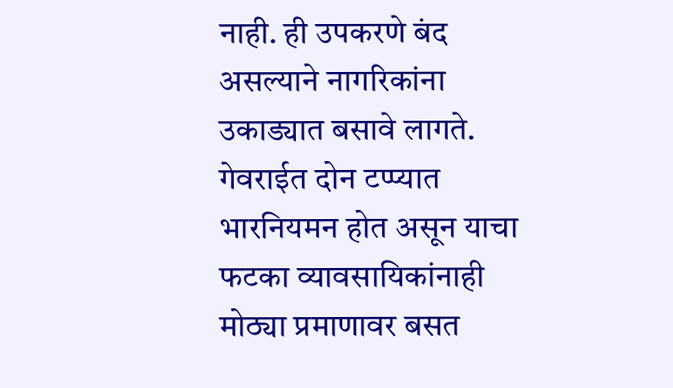नाही. ही उपकरणे बंद असल्याने नागरिकांना उकाड्यात बसावे लागते. गेवराईत दोन टप्प्यात भारनियमन होत असून याचा फटका व्यावसायिकांनाही मोठ्या प्रमाणावर बसत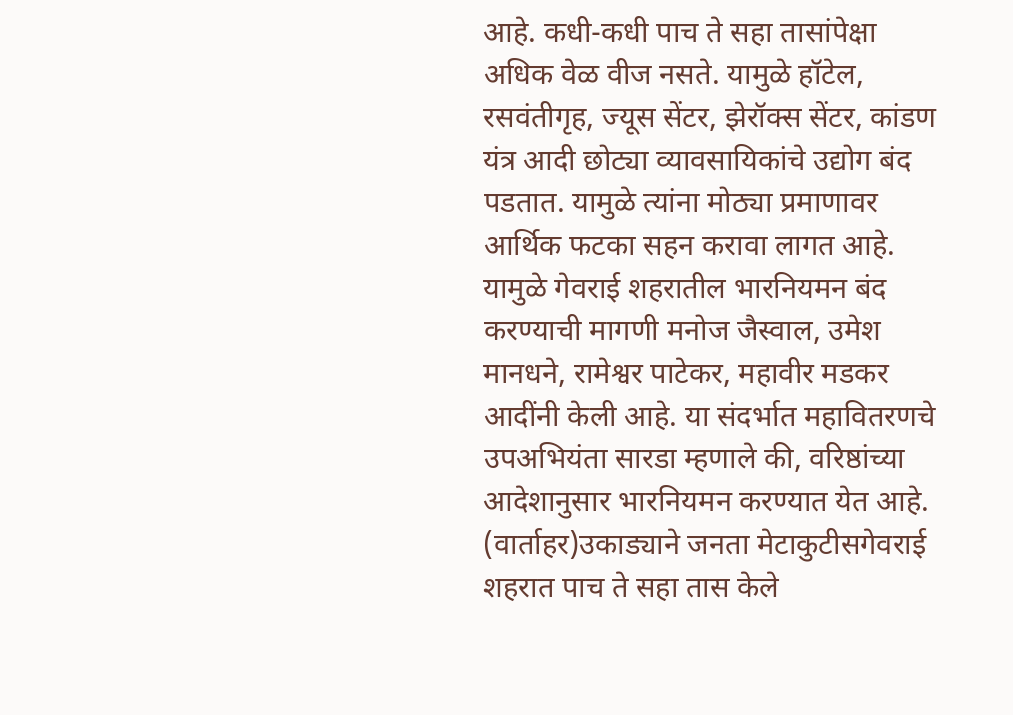आहे. कधी-कधी पाच ते सहा तासांपेक्षा अधिक वेळ वीज नसते. यामुळे हॉटेल, रसवंतीगृह, ज्यूस सेंटर, झेरॉक्स सेंटर, कांडण यंत्र आदी छोट्या व्यावसायिकांचे उद्योग बंद पडतात. यामुळे त्यांना मोठ्या प्रमाणावर आर्थिक फटका सहन करावा लागत आहे. यामुळे गेवराई शहरातील भारनियमन बंद करण्याची मागणी मनोज जैस्वाल, उमेश मानधने, रामेश्वर पाटेकर, महावीर मडकर आदींनी केली आहे. या संदर्भात महावितरणचे उपअभियंता सारडा म्हणाले की, वरिष्ठांच्या आदेशानुसार भारनियमन करण्यात येत आहे. (वार्ताहर)उकाड्याने जनता मेटाकुटीसगेवराई शहरात पाच ते सहा तास केले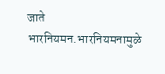जाते भारनियमन.भारनियमनामुळे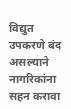विद्युत उपकरणे बंद असल्याने नागरिकांना सहन करावा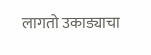लागतो उकाड्याचा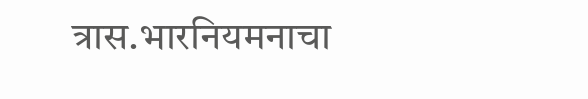त्रास.भारनियमनाचा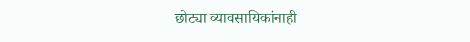छोट्या व्यावसायिकांनाही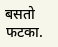बसतो फटका.